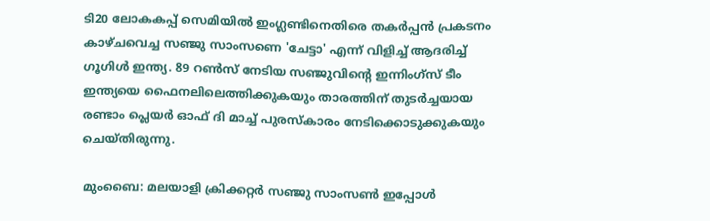ടി20 ലോകകപ്പ് സെമിയിൽ ഇംഗ്ലണ്ടിനെതിരെ തകർപ്പൻ പ്രകടനം കാഴ്ചവെച്ച സഞ്ജു സാംസണെ 'ചേട്ടാ' എന്ന് വിളിച്ച് ആദരിച്ച് ഗൂഗിൾ ഇന്ത്യ. 89 റൺസ് നേടിയ സഞ്ജുവിൻ്റെ ഇന്നിംഗ്‌സ് ടീം ഇന്ത്യയെ ഫൈനലിലെത്തിക്കുകയും താരത്തിന് തുടർച്ചയായ രണ്ടാം പ്ലെയർ ഓഫ് ദി മാച്ച് പുരസ്കാരം നേടിക്കൊടുക്കുകയും ചെയ്തിരുന്നു.

മുംബൈ: മലയാളി ക്രിക്കറ്റര്‍ സഞ്ജു സാംസണ്‍ ഇപ്പോള്‍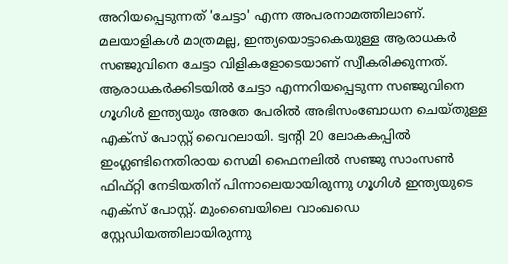അറിയപ്പെടുന്നത് 'ചേട്ടാ' എന്ന അപരനാമത്തിലാണ്. മലയാളികള്‍ മാത്രമല്ല, ഇന്ത്യയൊട്ടാകെയുള്ള ആരാധകര്‍ സഞ്ജുവിനെ ചേട്ടാ വിളികളോടെയാണ് സ്വീകരിക്കുന്നത്. ആരാധകർക്കിടയിൽ ചേട്ടാ എന്നറിയപ്പെടുന്ന സഞ്ജുവിനെ ഗൂഗിൾ ഇന്ത്യയും അതേ പേരിൽ അഭിസംബോധന ചെയ്‌തുള്ള എക്‌സ് പോസ്റ്റ് വൈറലായി. ട്വന്‍റി 20 ലോകകപ്പില്‍ ഇംഗ്ലണ്ടിനെതിരായ സെമി ഫൈനലില്‍ സഞ്ജു സാംസണ്‍ ഫിഫ്റ്റി നേടിയതിന് പിന്നാലെയായിരുന്നു ഗൂഗിള്‍ ഇന്ത്യയുടെ എക്‌സ് പോസ്റ്റ്. മുംബൈയിലെ വാംഖഡെ സ്റ്റേഡിയത്തിലായിരുന്നു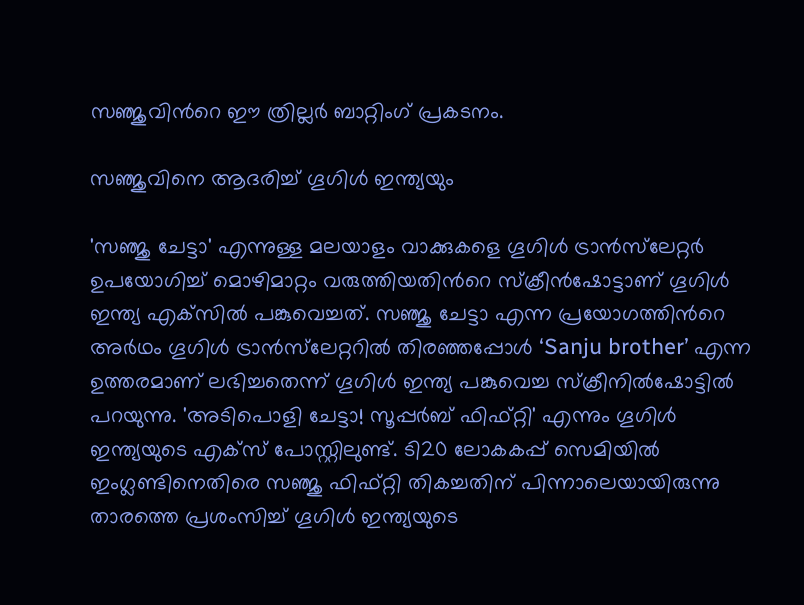സഞ്ജുവിന്‍റെ ഈ ത്രില്ലര്‍ ബാറ്റിംഗ് പ്രകടനം.

സഞ്ജുവിനെ ആദരിച്ച് ഗൂഗിള്‍ ഇന്ത്യയും

'സഞ്ജു ചേട്ടാ' എന്നുള്ള മലയാളം വാക്കുകളെ ഗൂഗിള്‍ ട്രാന്‍സ്‌ലേറ്റര്‍ ഉപയോഗിച്ച് മൊഴിമാറ്റം വരുത്തിയതിന്‍റെ സ്‌ക്രീന്‍ഷോട്ടാണ് ഗൂഗിള്‍ ഇന്ത്യ എക്‌സില്‍ പങ്കുവെച്ചത്. സഞ്ജു ചേട്ടാ എന്ന പ്രയോഗത്തിന്‍റെ അര്‍ഥം ഗൂഗിള്‍ ട്രാന്‍സ്‌ലേറ്ററില്‍ തിരഞ്ഞപ്പോള്‍ ‘Sanju brother’ എന്ന ഉത്തരമാണ് ലഭിച്ചതെന്ന് ഗൂഗിള്‍ ഇന്ത്യ പങ്കുവെച്ച സ്‌ക്രീനില്‍ഷോട്ടില്‍ പറയുന്നു. 'അടിപൊളി ചേട്ടാ! സൂപ്പര്‍ബ് ഫിഫ്റ്റി' എന്നും ഗൂഗിള്‍ ഇന്ത്യയുടെ എക്‌സ് പോസ്റ്റിലുണ്ട്. ടി20 ലോകകപ്പ് സെമിയില്‍ ഇംഗ്ലണ്ടിനെതിരെ സഞ്ജു ഫിഫ്റ്റി തികച്ചതിന് പിന്നാലെയായിരുന്നു താരത്തെ പ്രശംസിച്ച് ഗൂഗിള്‍ ഇന്ത്യയുടെ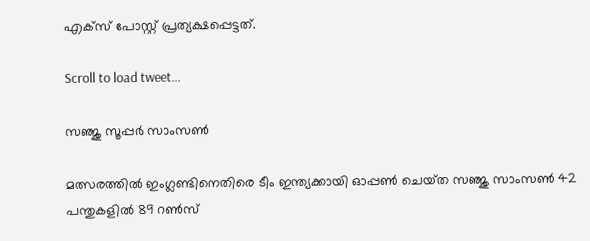എക്‌സ് പോസ്റ്റ് പ്രത്യക്ഷപ്പെട്ടത്.

Scroll to load tweet…

സഞ്ജു സൂപ്പര്‍ സാംസണ്‍

മത്സരത്തില്‍ ഇംഗ്ലണ്ടിനെതിരെ ടീം ഇന്ത്യക്കായി ഓപ്പണ്‍ ചെയ്‌ത സഞ്ജു സാംസണ്‍ 42 പന്തുകളില്‍ 89 റണ്‍സ്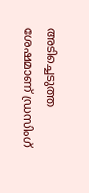അടിച്ചെടുത്ത ശേഷമാണ് ഡ്രസിംഗ്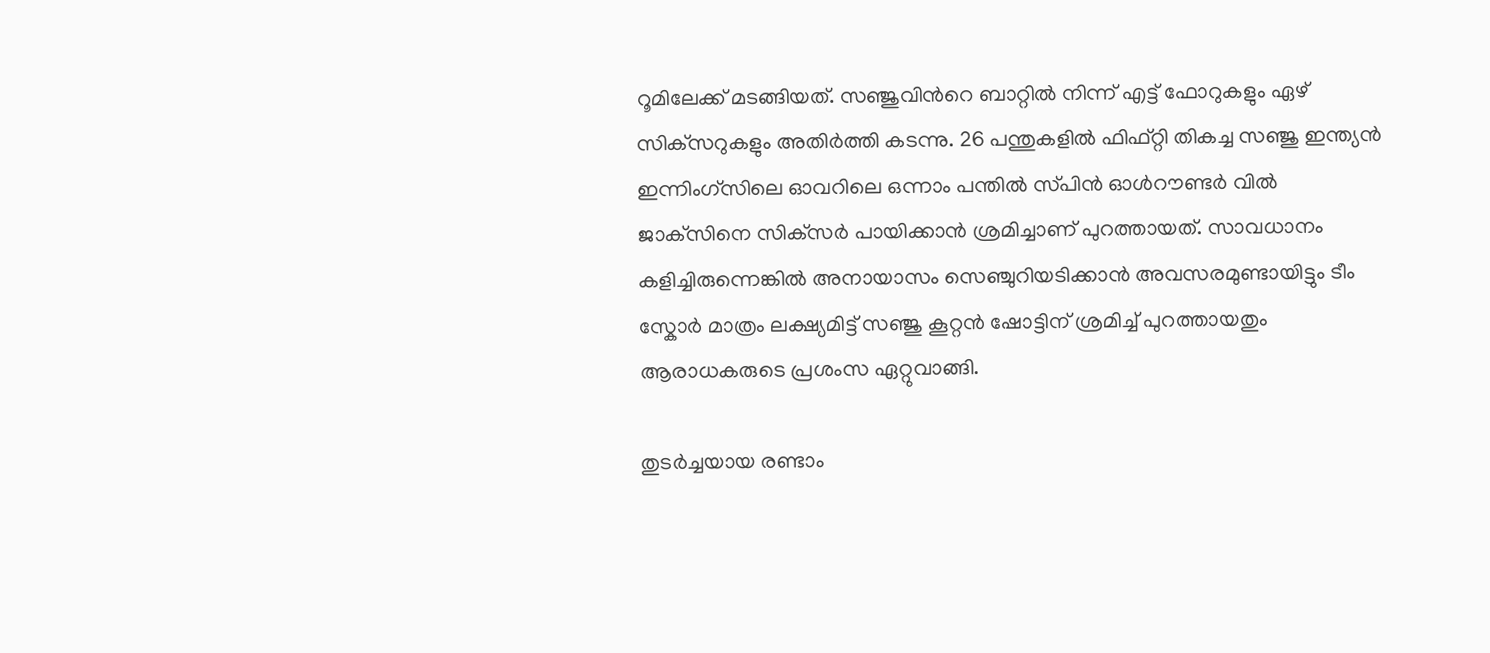റൂമിലേക്ക് മടങ്ങിയത്. സഞ്ജുവിന്‍റെ ബാറ്റില്‍ നിന്ന് എട്ട് ഫോറുകളും ഏഴ് സിക്‌സറുകളും അതിര്‍ത്തി കടന്നു. 26 പന്തുകളില്‍ ഫിഫ്റ്റി തികച്ച സ‌ഞ്ജു ഇന്ത്യന്‍ ഇന്നിംഗ്‌സിലെ ഓവറിലെ ഒന്നാം പന്തില്‍ സ്‌പിന്‍ ഓള്‍റൗണ്ടര്‍ വില്‍ ജാക്‌സിനെ സിക്‌സര്‍ പായിക്കാന്‍ ശ്രമിച്ചാണ് പുറത്തായത്. സാവധാനം കളിച്ചിരുന്നെങ്കില്‍ അനായാസം സെഞ്ചുറിയടിക്കാന്‍ അവസരമുണ്ടായിട്ടും ടീം സ്കോര്‍ മാത്രം ലക്ഷ്യമിട്ട് സഞ്ജു കൂറ്റന്‍ ഷോട്ടിന് ശ്രമിച്ച് പുറത്തായതും ആരാധകരുടെ പ്രശംസ ഏറ്റുവാങ്ങി.

തുടര്‍ച്ചയായ രണ്ടാം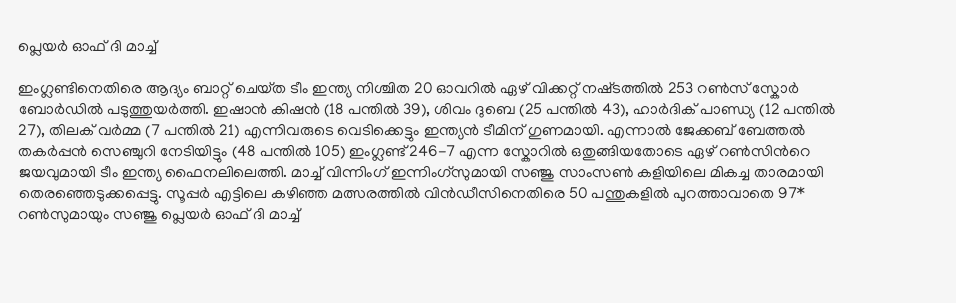പ്ലെയര്‍ ഓഫ് ദി മാച്ച്

ഇംഗ്ലണ്ടിനെതിരെ ആദ്യം ബാറ്റ് ചെയ്‌ത ടീം ഇന്ത്യ നിശ്ചിത 20 ഓവറില്‍ ഏഴ് വിക്കറ്റ് നഷ്‌ടത്തില്‍ 253 റണ്‍സ് സ്കോര്‍ ബോര്‍ഡില്‍ പടുത്തുയര്‍ത്തി. ഇഷാന്‍ കിഷന്‍ (18 പന്തില്‍ 39), ശിവം ദുബെ (25 പന്തില്‍ 43), ഹാര്‍ദിക് പാണ്ഡ്യ (12 പന്തില്‍ 27), തിലക് വര്‍മ്മ (7 പന്തില്‍ 21) എന്നിവരുടെ വെടിക്കെട്ടും ഇന്ത്യന്‍ ടീമിന് ഗുണമായി. എന്നാല്‍ ജേക്കബ് ബേത്തല്‍ തകര്‍പ്പന്‍ സെഞ്ചുറി നേടിയിട്ടും (48 പന്തില്‍ 105) ഇംഗ്ലണ്ട് 246-7 എന്ന സ്കോറില്‍ ഒതുങ്ങിയതോടെ ഏഴ് റണ്‍സിന്‍റെ ജയവുമായി ടീം ഇന്ത്യ ഫൈനലിലെത്തി. മാച്ച് വിന്നിംഗ് ഇന്നിംഗ്‌സുമായി സഞ്ജു സാംസണ്‍ കളിയിലെ മികച്ച താരമായി തെരഞ്ഞെടുക്കപ്പെട്ടു. സൂപ്പര്‍ എട്ടിലെ കഴിഞ്ഞ മത്സരത്തില്‍ വിന്‍ഡീസിനെതിരെ 50 പന്തുകളില്‍ പുറത്താവാതെ 97* റണ്‍സുമായും സഞ്ജു പ്ലെയര്‍ ഓഫ് ദി മാച്ച്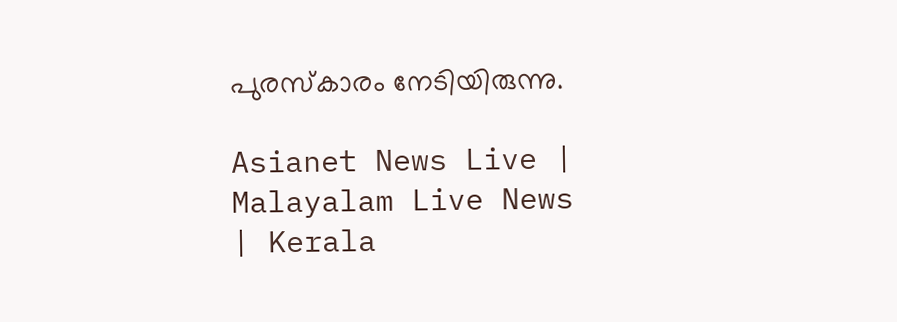പുരസ്‌കാരം നേടിയിരുന്നു.

Asianet News Live | Malayalam Live News | Kerala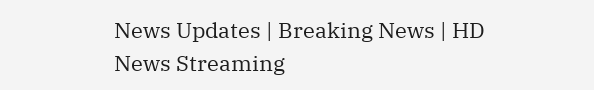News Updates | Breaking News | HD News Streaming